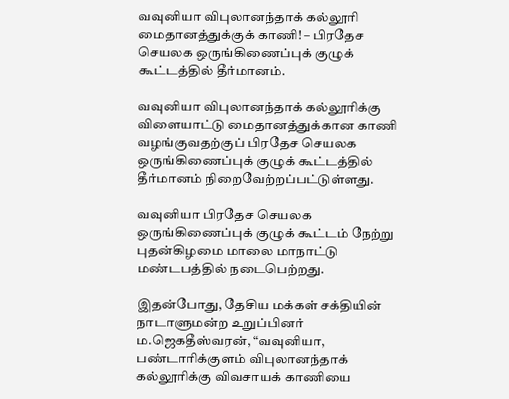வவுனியா விபுலானந்தாக் கல்லூரி மைதானத்துக்குக் காணி! – பிரதேச செயலக ஒருங்கிணைப்புக் குழுக் கூட்டத்தில் தீர்மானம்.

வவுனியா விபுலானந்தாக் கல்லூரிக்கு விளையாட்டு மைதானத்துக்கான காணி வழங்குவதற்குப் பிரதேச செயலக ஒருங்கிணைப்புக் குழுக் கூட்டத்தில் தீர்மானம் நிறைவேற்றப்பட்டுள்ளது.

வவுனியா பிரதேச செயலக ஒருங்கிணைப்புக் குழுக் கூட்டம் நேற்று புதன்கிழமை மாலை மாநாட்டு மண்டபத்தில் நடைபெற்றது.

இதன்போது, தேசிய மக்கள் சக்தியின் நாடாளுமன்ற உறுப்பினர் ம.ஜெகதீஸ்வரன், “வவுனியா, பண்டாரிக்குளம் விபுலானந்தாக் கல்லூரிக்கு விவசாயக் காணியை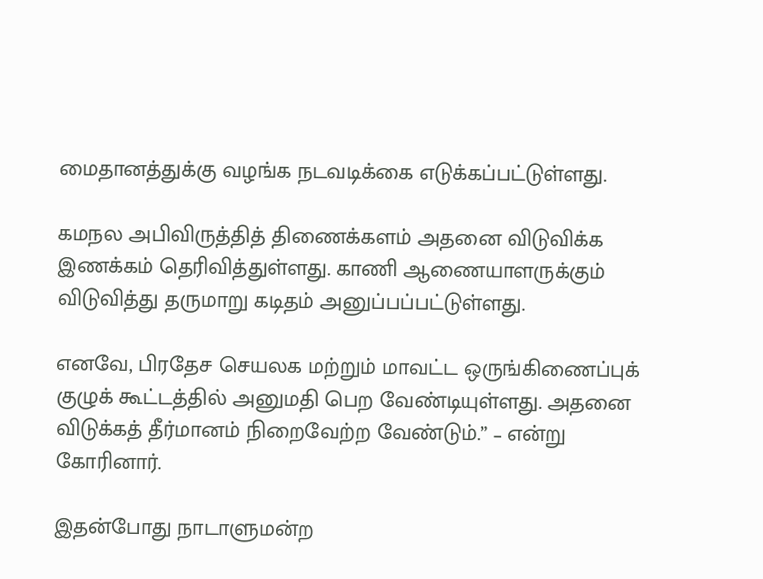மைதானத்துக்கு வழங்க நடவடிக்கை எடுக்கப்பட்டுள்ளது.

கமநல அபிவிருத்தித் திணைக்களம் அதனை விடுவிக்க இணக்கம் தெரிவித்துள்ளது. காணி ஆணையாளருக்கும் விடுவித்து தருமாறு கடிதம் அனுப்பப்பட்டுள்ளது.

எனவே, பிரதேச செயலக மற்றும் மாவட்ட ஒருங்கிணைப்புக் குழுக் கூட்டத்தில் அனுமதி பெற வேண்டியுள்ளது. அதனை விடுக்கத் தீர்மானம் நிறைவேற்ற வேண்டும்.” – என்று கோரினார்.

இதன்போது நாடாளுமன்ற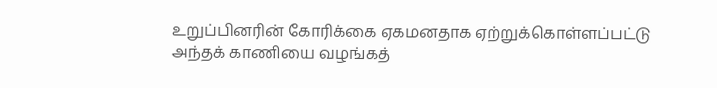உறுப்பினரின் கோரிக்கை ஏகமனதாக ஏற்றுக்கொள்ளப்பட்டு அந்தக் காணியை வழங்கத்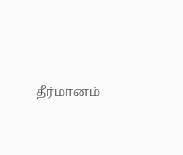தீர்மானம்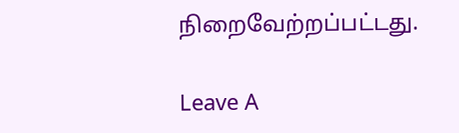நிறைவேற்றப்பட்டது.

Leave A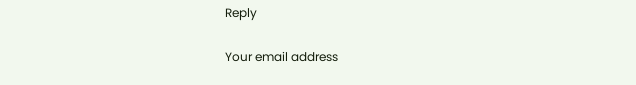Reply

Your email address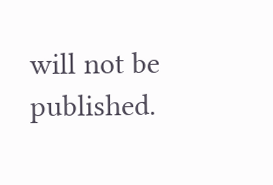will not be published.